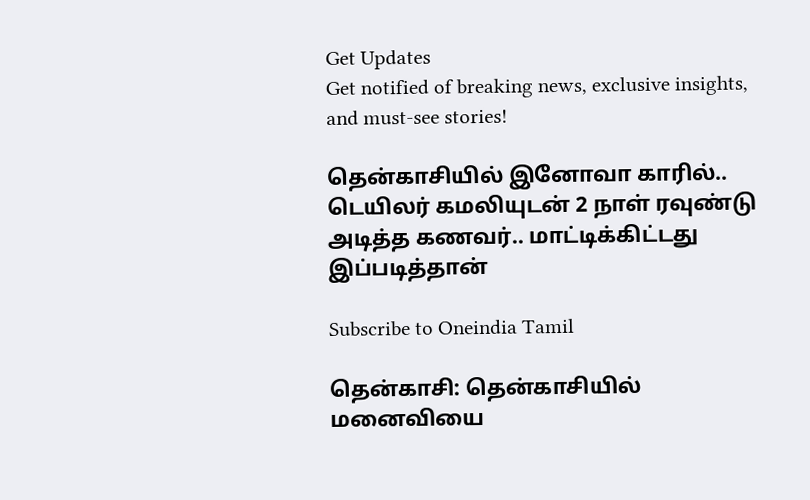Get Updates
Get notified of breaking news, exclusive insights, and must-see stories!

தென்காசியில் இனோவா காரில்.. டெயிலர் கமலியுடன் 2 நாள் ரவுண்டு அடித்த கணவர்.. மாட்டிக்கிட்டது இப்படித்தான்

Subscribe to Oneindia Tamil

தென்காசி: தென்காசியில் மனைவியை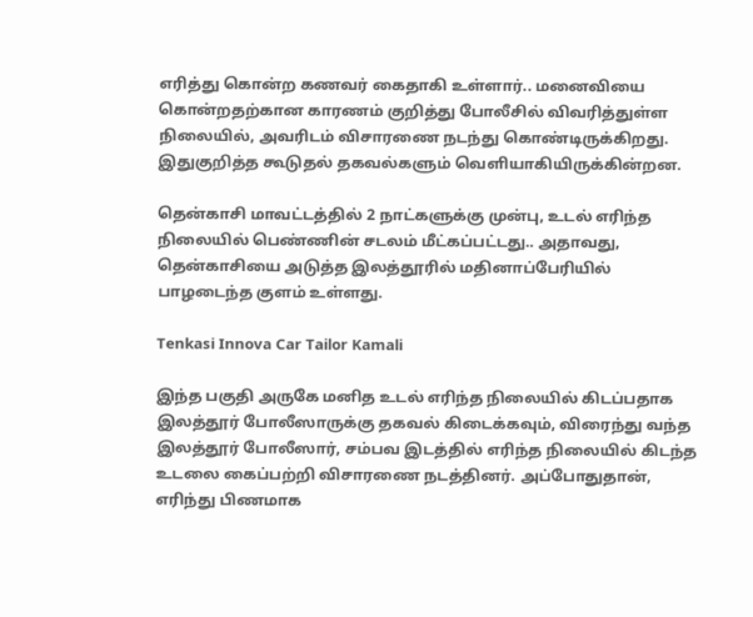எரித்து கொன்ற கணவர் கைதாகி உள்ளார்.. மனைவியை கொன்றதற்கான காரணம் குறித்து போலீசில் விவரித்துள்ள நிலையில், அவரிடம் விசாரணை நடந்து கொண்டிருக்கிறது. இதுகுறித்த கூடுதல் தகவல்களும் வெளியாகியிருக்கின்றன.

தென்காசி மாவட்டத்தில் 2 நாட்களுக்கு முன்பு, உடல் எரிந்த நிலையில் பெண்ணின் சடலம் மீட்கப்பட்டது.. அதாவது, தென்காசியை அடுத்த இலத்தூரில் மதினாப்பேரியில் பாழடைந்த குளம் உள்ளது.

Tenkasi Innova Car Tailor Kamali

இந்த பகுதி அருகே மனித உடல் எரிந்த நிலையில் கிடப்பதாக இலத்தூர் போலீஸாருக்கு தகவல் கிடைக்கவும், விரைந்து வந்த இலத்தூர் போலீஸார், சம்பவ இடத்தில் எரிந்த நிலையில் கிடந்த உடலை கைப்பற்றி விசாரணை நடத்தினர். அப்போதுதான், எரிந்து பிணமாக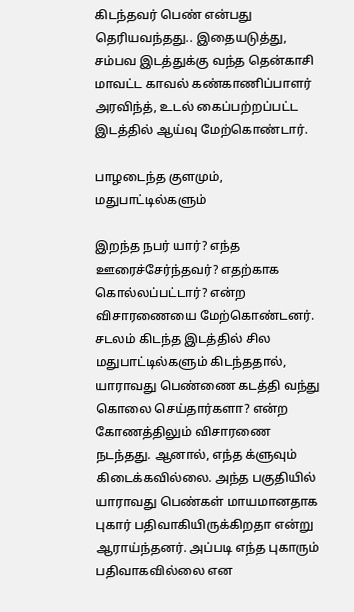கிடந்தவர் பெண் என்பது தெரியவந்தது.. இதையடுத்து, சம்பவ இடத்துக்கு வந்த தென்காசி மாவட்ட காவல் கண்காணிப்பாளர் அரவிந்த், உடல் கைப்பற்றப்பட்ட இடத்தில் ஆய்வு மேற்கொண்டார்.

பாழடைந்த குளமும், மதுபாட்டில்களும்

இறந்த நபர் யார்? எந்த ஊரைச்சேர்ந்தவர்? எதற்காக கொல்லப்பட்டார்? என்ற விசாரணையை மேற்கொண்டனர். சடலம் கிடந்த இடத்தில் சில மதுபாட்டில்களும் கிடந்ததால், யாராவது பெண்ணை கடத்தி வந்து கொலை செய்தார்களா? என்ற கோணத்திலும் விசாரணை நடந்தது. ஆனால், எந்த க்ளுவும் கிடைக்கவில்லை. அந்த பகுதியில் யாராவது பெண்கள் மாயமானதாக புகார் பதிவாகியிருக்கிறதா என்று ஆராய்ந்தனர். அப்படி எந்த புகாரும் பதிவாகவில்லை என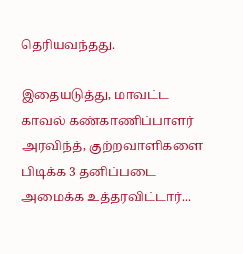தெரியவந்தது.

இதையடுத்து, மாவட்ட காவல் கண்காணிப்பாளர் அரவிந்த், குற்றவாளிகளை பிடிக்க 3 தனிப்படை அமைக்க உத்தரவிட்டார்...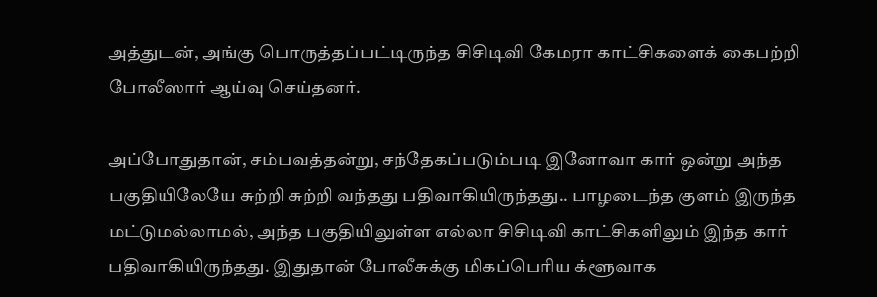அத்துடன், அங்கு பொருத்தப்பட்டிருந்த சிசிடிவி கேமரா காட்சிகளைக் கைபற்றி போலீஸார் ஆய்வு செய்தனர்.

அப்போதுதான், சம்பவத்தன்று, சந்தேகப்படும்படி இனோவா கார் ஒன்று அந்த பகுதியிலேயே சுற்றி சுற்றி வந்தது பதிவாகியிருந்தது.. பாழடைந்த குளம் இருந்த மட்டுமல்லாமல், அந்த பகுதியிலுள்ள எல்லா சிசிடிவி காட்சிகளிலும் இந்த கார் பதிவாகியிருந்தது. இதுதான் போலீசுக்கு மிகப்பெரிய க்ளூவாக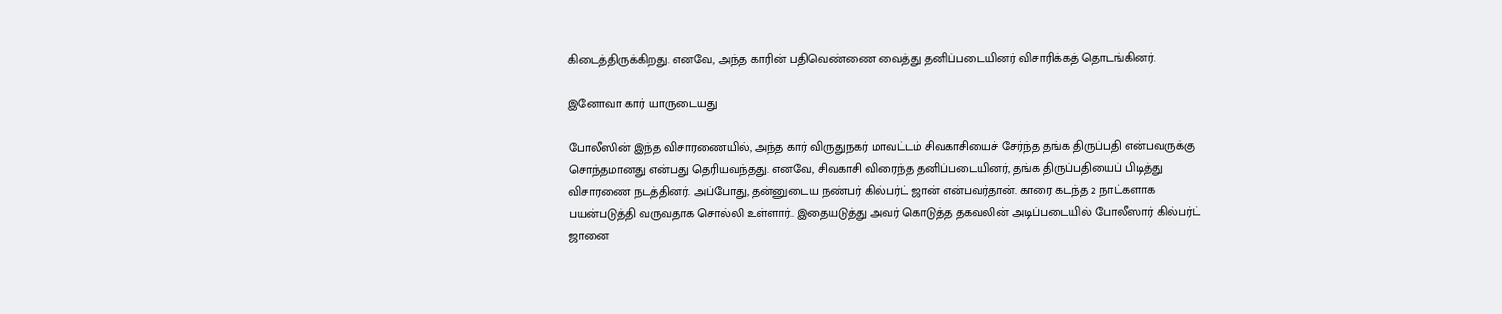கிடைத்திருக்கிறது. எனவே, அந்த காரின் பதிவெண்ணை வைத்து தனிப்படையினர் விசாரிக்கத் தொடங்கினர்.

இனோவா கார் யாருடையது

போலீஸின் இந்த விசாரணையில், அந்த கார் விருதுநகர்‌ மாவட்டம் சிவகாசியைச் சேர்ந்த தங்க திருப்பதி என்பவருக்கு சொந்தமானது என்பது தெரியவந்தது. எனவே, சிவகாசி விரைந்த தனிப்படையினர், தங்க திருப்பதியைப் பிடித்து விசாரணை நடத்தினர். அப்போது, தன்னுடைய நண்பர் கில்பர்ட் ஜான்‌ என்பவர்தான்‌. காரை கடந்த 2 நாட்களாக பயன்படுத்தி வருவதாக சொல்லி உள்ளார்.. இதையடுத்து அவர் கொடுத்த தகவலின் அடிப்படையில் போலீஸார் கில்பர்ட் ஜானை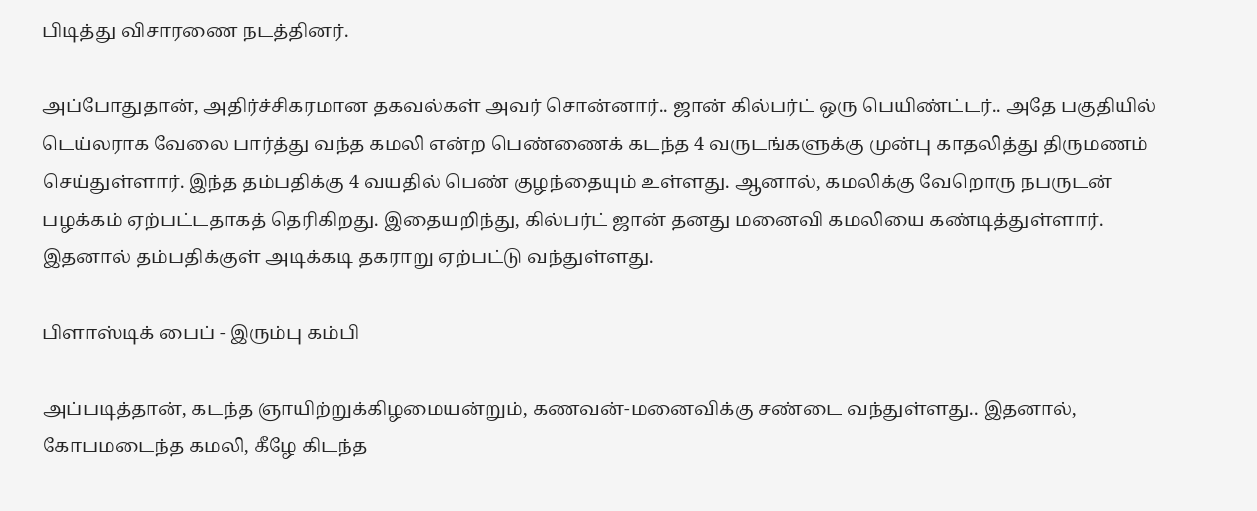பிடித்து விசாரணை நடத்தினர்.

அப்போதுதான், அதிர்ச்சிகரமான தகவல்கள் அவர் சொன்னார்.. ஜான் கில்பர்ட் ஒரு பெயிண்ட்டர்.. அதே பகுதியில் டெய்லராக வேலை பார்த்து வந்த கமலி என்ற பெண்ணைக் கடந்த 4 வருடங்களுக்கு முன்பு காதலித்து திருமணம் செய்துள்ளார். இந்த தம்பதிக்கு 4 வயதில் பெண் குழந்தையும் உள்ளது. ஆனால், கமலிக்கு வேறொரு நபருடன் பழக்கம் ஏற்பட்டதாகத் தெரிகிறது. இதையறிந்து, கில்பர்ட் ஜான் தனது மனைவி கமலியை கண்டித்துள்ளார். இதனால் தம்பதிக்குள் அடிக்கடி தகராறு ஏற்பட்டு வந்துள்ளது.

பிளாஸ்டிக் பைப் - இரும்பு கம்பி

அப்படித்தான், கடந்த ஞாயிற்றுக்கிழமையன்றும், கணவன்-மனைவிக்கு சண்டை வந்துள்ளது.. இதனால், கோபமடைந்த கமலி, கீழே கிடந்த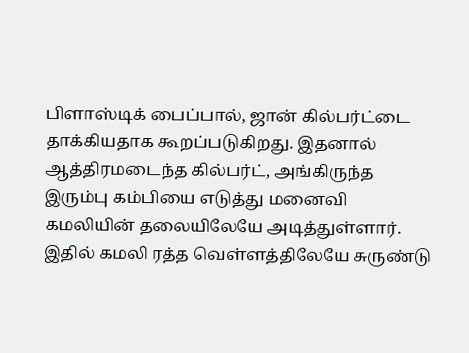பிளாஸ்டிக் பைப்பால், ஜான் கில்பர்ட்டை தாக்கியதாக கூறப்படுகிறது. இதனால் ஆத்திரமடைந்த கில்பர்ட், அங்கிருந்த இரும்பு கம்பியை எடுத்து மனைவி கமலியின் தலையிலேயே அடித்துள்ளார்‌. இதில் கமலி ரத்த வெள்ளத்திலேயே சுருண்டு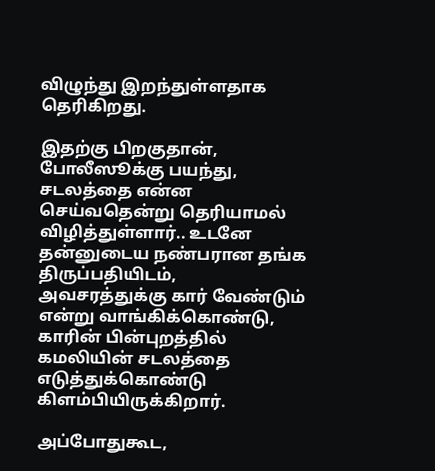விழுந்து இறந்துள்ளதாக தெரிகிறது.

இதற்கு பிறகுதான், போலீஸூக்கு பயந்து, சடலத்தை என்ன செய்வதென்று தெரியாமல் விழித்துள்ளார்.. உடனே தன்னுடைய நண்பரான தங்க திருப்பதியிடம், அவசரத்துக்கு கார் வேண்டும் என்று வாங்கிக்கொண்டு, காரின் பின்புறத்தில் கமலியின் சடலத்தை எடுத்துக்கொண்டு கிளம்பியிருக்கிறார்.

அப்போதுகூட,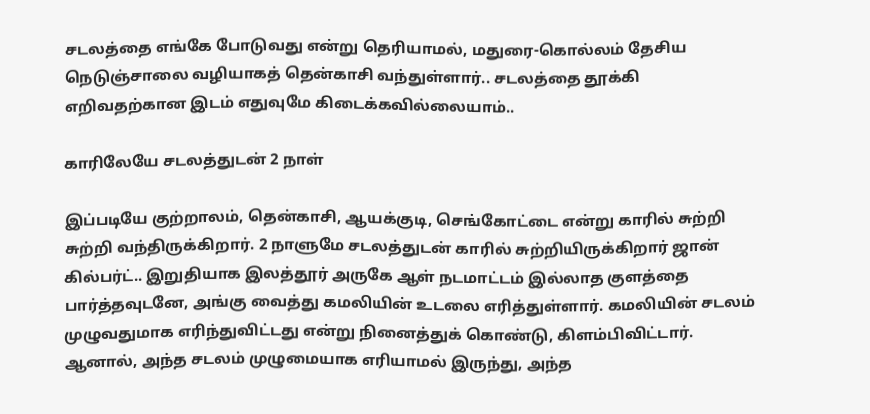சடலத்தை எங்கே போடுவது என்று தெரியாமல், மதுரை-கொல்லம் தேசிய நெடுஞ்சாலை வழியாகத் தென்காசி வந்துள்ளார்.. சடலத்தை தூக்கி எறிவதற்கான இடம் எதுவுமே கிடைக்கவில்லையாம்..

காரிலேயே சடலத்துடன் 2 நாள்

இப்படியே குற்றாலம், தென்காசி, ஆயக்குடி, செங்கோட்டை என்று காரில் சுற்றி சுற்றி வந்திருக்கிறார். 2 நாளுமே சடலத்துடன் காரில் சுற்றியிருக்கிறார் ஜான் கில்பர்ட்.. இறுதியாக இலத்தூர் அருகே ஆள் நடமாட்டம் இல்லாத குளத்தை பார்த்தவுடனே, அங்கு வைத்து கமலியின் உடலை எரித்துள்ளார்‌. கமலியின் சடலம் முழுவதுமாக எரிந்துவிட்டது என்று நினைத்துக் கொண்டு, கிளம்பிவிட்டார்.
ஆனால், அந்த சடலம் முழுமையாக எரியாமல் இருந்து, அந்த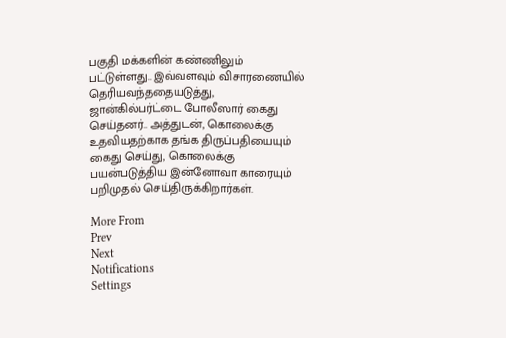பகுதி மக்களின் கண்ணிலும் பட்டுள்ளது.. இவ்வளவும் விசாரணையில் தெரியவந்ததையடுத்து, ஜான்கில்பர்ட்டை போலீஸார் கைது செய்தனர்.. அத்துடன், கொலைக்கு உதவியதற்காக தங்க திருப்பதியையும் கைது செய்து, கொலைக்கு பயன்படுத்திய இன்னோவா காரையும் பறிமுதல் செய்திருக்கிறார்கள்.

More From
Prev
Next
Notifications
Settings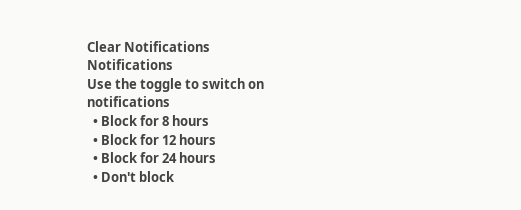Clear Notifications
Notifications
Use the toggle to switch on notifications
  • Block for 8 hours
  • Block for 12 hours
  • Block for 24 hours
  • Don't block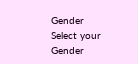Gender
Select your Gender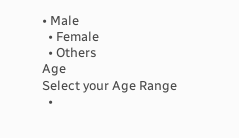• Male
  • Female
  • Others
Age
Select your Age Range
  •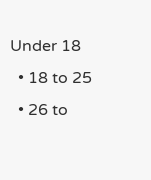Under 18
  • 18 to 25
  • 26 to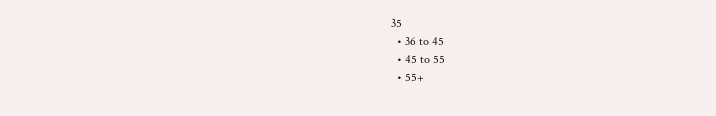35
  • 36 to 45
  • 45 to 55
  • 55+